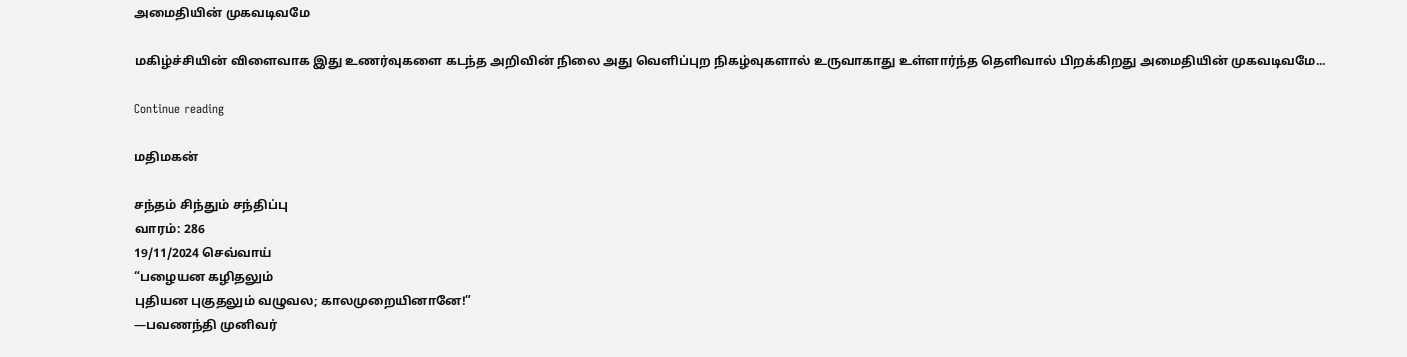அமைதியின் முகவடிவமே

மகிழ்ச்சியின் விளைவாக இது உணர்வுகளை கடந்த அறிவின் நிலை அது வெளிப்புற நிகழ்வுகளால் உருவாகாது உள்ளார்ந்த தெளிவால் பிறக்கிறது அமைதியின் முகவடிவமே...

Continue reading

மதிமகன்

சந்தம் சிந்தும் சந்திப்பு
வாரம்: 286
19/11/2024 செவ்வாய்
“பழையன கழிதலும்
புதியன புகுதலும் வழுவல; காலமுறையினானே!”
—பவணந்தி முனிவர்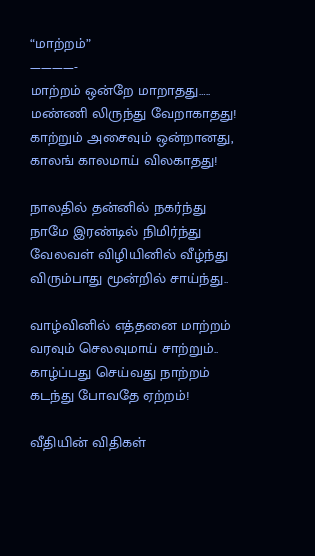“மாற்றம்”
————-
மாற்றம் ஒன்றே மாறாதது…..
மண்ணி லிருந்து வேறாகாதது!
காற்றும் அசைவும் ஒன்றானது,
காலங் காலமாய் விலகாதது!

நாலதில் தன்னில் நகர்ந்து
நாமே இரண்டில் நிமிர்ந்து
வேலவள் விழியினில் வீழ்ந்து
விரும்பாது மூன்றில் சாய்ந்து..

வாழ்வினில் எத்தனை மாற்றம்
வரவும் செலவுமாய் சாற்றும்..
காழ்ப்பது செய்வது நாற்றம்
கடந்து போவதே ஏற்றம்!

வீதியின் விதிகள்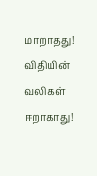மாறாதது!
விதியின் வலிகள் ஈறாகாது!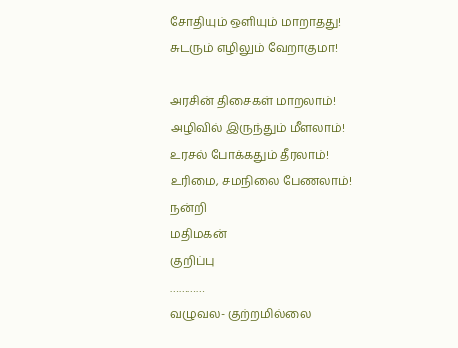சோதியும் ஒளியும் மாறாதது!
சுடரும் எழிலும் வேறாகுமா!

அரசின் திசைகள் மாறலாம்!
அழிவில் இருந்தும் மீளலாம்!
உரசல் போக்கதும் தீரலாம்!
உரிமை, சமநிலை பேணலாம்!
நன்றி
மதிமகன்
குறிப்பு
…………
வழுவல- குற்றமில்லை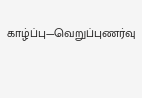காழ்ப்பு—வெறுப்புணர்வு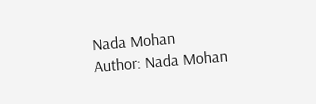Nada Mohan
Author: Nada Mohan